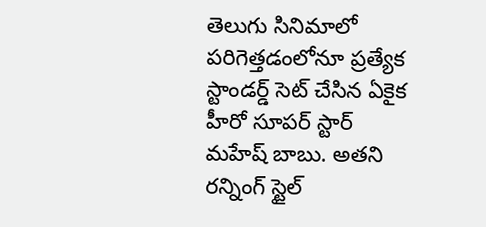తెలుగు సినిమాలో పరిగెత్తడంలోనూ ప్రత్యేక స్టాండర్డ్ సెట్ చేసిన ఏకైక హీరో సూపర్ స్టార్ మహేష్ బాబు. అతని రన్నింగ్ స్టైల్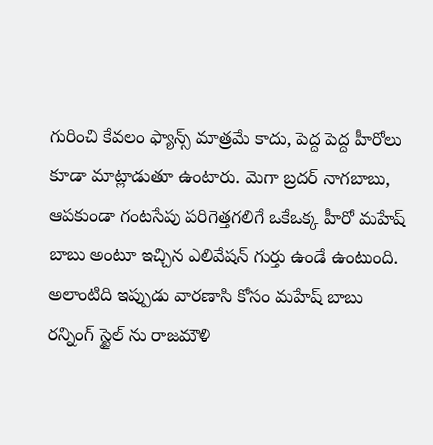గురించి కేవలం ఫ్యాన్స్ మాత్రమే కాదు, పెద్ద పెద్ద హీరోలు కూడా మాట్లాడుతూ ఉంటారు. మెగా బ్రదర్ నాగబాబు, ఆపకుండా గంటసేపు పరిగెత్తగలిగే ఒకేఒక్క హీరో మహేష్ బాబు అంటూ ఇచ్చిన ఎలివేషన్ గుర్తు ఉండే ఉంటుంది.
అలాంటిది ఇప్పుడు వారణాసి కోసం మహేష్ బాబు రన్నింగ్ స్టైల్ ను రాజమౌళి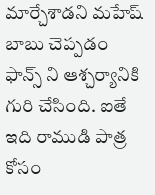మార్చేశాడని మహేష్ బాబు చెప్పడం ఫాన్స్ ని ఆశ్చర్యానికి గురి చేసింది. ఐతే ఇది రాముడి పాత్ర కోసం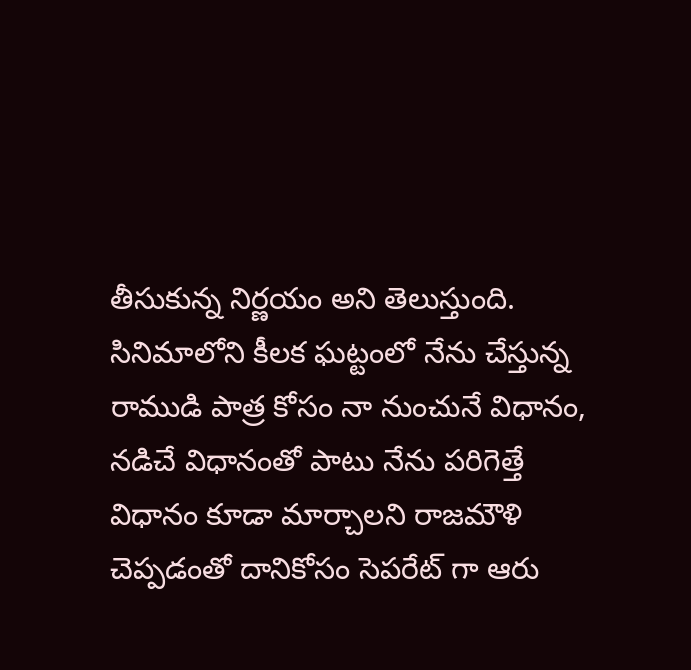తీసుకున్న నిర్ణయం అని తెలుస్తుంది.
సినిమాలోని కీలక ఘట్టంలో నేను చేస్తున్న రాముడి పాత్ర కోసం నా నుంచునే విధానం, నడిచే విధానంతో పాటు నేను పరిగెత్తే విధానం కూడా మార్చాలని రాజమౌళి చెప్పడంతో దానికోసం సెపరేట్ గా ఆరు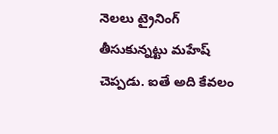నెలలు ట్రైనింగ్ తీసుకున్నట్టు మహేష్ చెప్పడు. ఐతే అది కేవలం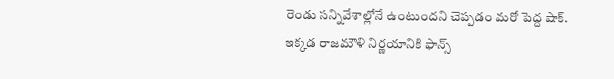రెండు సన్నివేశాల్లోనే ఉంటుందని చెప్పడం మరో పెద్ద షాక్.
ఇక్కడ రాజమౌళి నిర్ణయానికి ఫాన్స్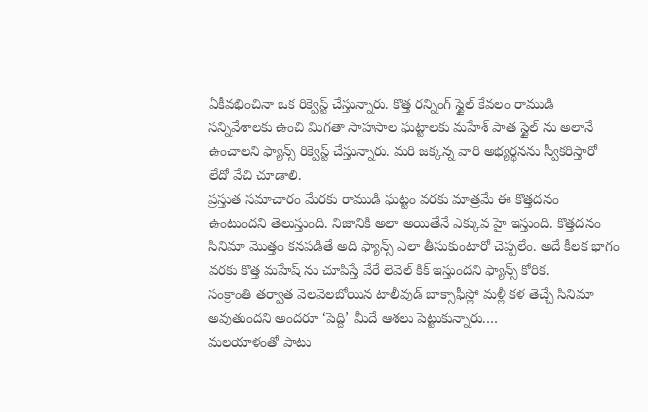ఏకీవభించినా ఒక రిక్వెస్ట్ చేస్తున్నారు. కొత్త రన్నింగ్ స్టైల్ కేవలం రాముడి సన్నివేశాలకు ఉంచి మిగతా సాహసాల ఘట్టాలకు మహేశ్ పాత స్టైల్ ను అలానే ఉంచాలని ఫ్యాన్స్ రిక్వెస్ట్ చేస్తున్నారు. మరి జక్కన్న వారి అభ్యర్థనను స్వీకరిస్తారో లేదో వేచి చూడాలి.
ప్రస్తుత సమాచారం మేరకు రాముడి ఘట్టం వరకు మాత్రమే ఈ కొత్తదనం ఉంటుందని తెలుస్తుంది. నిజానికి అలా అయితేనే ఎక్కువ హై ఇస్తుంది. కొత్తదనం సినిమా మొత్తం కనపడితే అది ఫ్యాన్స్ ఎలా తీసుకుంటారో చెప్పలేం. అదే కీలక భాగం వరకు కొత్త మహేష్ ను చూపిస్తే వేరే లెవెల్ కిక్ ఇస్తుందని ఫ్యాన్స్ కోరిక.
సంక్రాంతి తర్వాత వెలవెలబోయిన టాలీవుడ్ బాక్సాఫీస్లో మళ్లీ కళ తెచ్చే సినిమా అవుతుందని అందరూ ‘పెద్ది’ మీదే ఆశలు పెట్టుకున్నారు.…
మలయాళంతో పాటు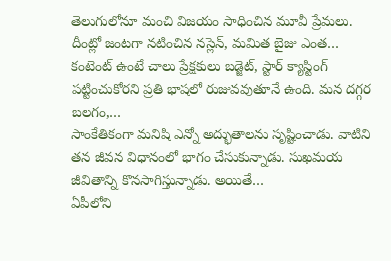తెలుగులోనూ మంచి విజయం సాధించిన మూవీ ప్రేమలు. దీంట్లో జంటగా నటించిన నస్లెన్, మమిత బైజు ఎంత…
కంటెంట్ ఉంటే చాలు ప్రేక్షకులు బడ్జెట్, స్టార్ క్యాస్టింగ్ పట్టించుకోరని ప్రతి భాషలో రుజువవుతూనే ఉంది. మన దగ్గర బలగం,…
సాంకేతికంగా మనిషి ఎన్నో అద్భుతాలను సృష్టించాడు. వాటిని తన జీవన విధానంలో భాగం చేసుకున్నాడు. సుఖమయ జీవితాన్ని కొనసాగిస్తున్నాడు. అయితే…
ఏపీలోని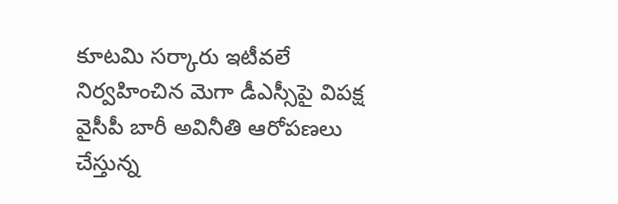కూటమి సర్కారు ఇటీవలే నిర్వహించిన మెగా డీఎస్సీపై విపక్ష వైసీపీ బారీ అవినీతి ఆరోపణలు చేస్తున్న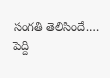సంగతి తెలిసిందే.…
పెద్ది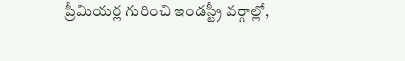ప్రీమియర్ల గురించి ఇండస్ట్రీ వర్గాల్లో,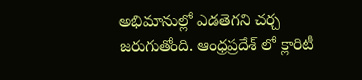అభిమానుల్లో ఎడతెగని చర్చ జరుగుతోంది. ఆంధ్రప్రదేశ్ లో క్లారిటీ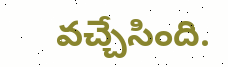వచ్చేసింది.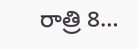రాత్రి 8…